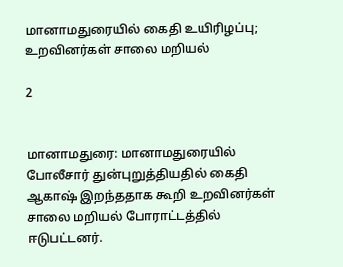மானாமதுரையில் கைதி உயிரிழப்பு; உறவினர்கள் சாலை மறியல்

2


மானாமதுரை: மானாமதுரையில் போலீசார் துன்புறுத்தியதில் கைதி ஆகாஷ் இறந்ததாக கூறி உறவினர்கள் சாலை மறியல் போராட்டத்தில் ஈடுபட்டனர்.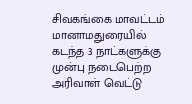சிவகங்கை மாவட்டம் மானாமதுரையில் கடந்த 3 நாட்களுக்கு முன்பு நடைபெற்ற அரிவாள் வெட்டு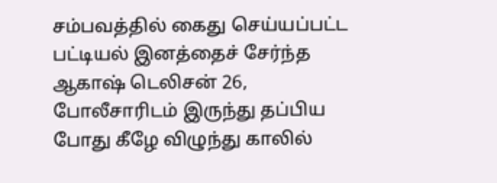சம்பவத்தில் கைது செய்யப்பட்ட பட்டியல் இனத்தைச் சேர்ந்த ஆகாஷ் டெலிசன் 26, போலீசாரிடம் இருந்து தப்பிய போது கீழே விழுந்து காலில்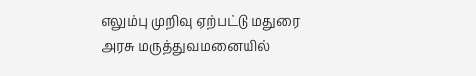எலும்பு முறிவு ஏற்பட்டு மதுரை அரசு மருத்துவமனையில்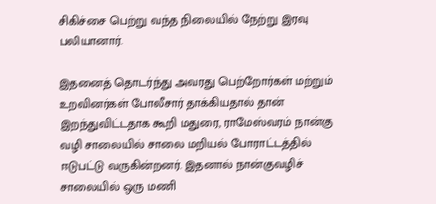சிகிச்சை பெற்று வந்த நிலையில் நேற்று இரவு பலியானார்.

இதனைத் தொடர்ந்து அவரது பெற்றோர்கள் மற்றும் உறவினர்கள் போலீசார் தாக்கியதால் தான் இறந்துவிட்டதாக கூறி மதுரை, ராமேஸ்வரம் நான்கு வழி சாலையில் சாலை மறியல் போராட்டத்தில் ஈடுபட்டு வருகின்றனர். இதனால் நான்குவழிச் சாலையில் ஒரு மணி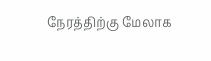நேரத்திற்கு மேலாக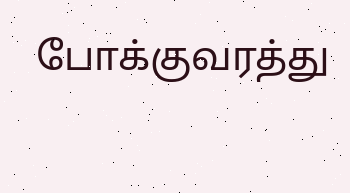போக்குவரத்து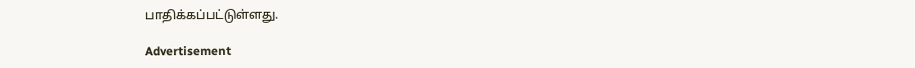பாதிக்கப்பட்டுள்ளது.

Advertisement